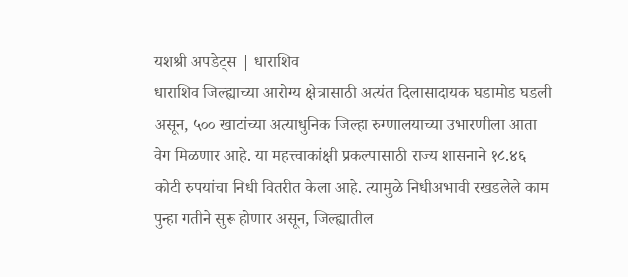यशश्री अपडेट्स | धाराशिव
धाराशिव जिल्ह्याच्या आरोग्य क्षेत्रासाठी अत्यंत दिलासादायक घडामोड घडली असून, ५०० खाटांच्या अत्याधुनिक जिल्हा रुग्णालयाच्या उभारणीला आता वेग मिळणार आहे. या महत्त्वाकांक्षी प्रकल्पासाठी राज्य शासनाने १८.४६ कोटी रुपयांचा निधी वितरीत केला आहे. त्यामुळे निधीअभावी रखडलेले काम पुन्हा गतीने सुरू होणार असून, जिल्ह्यातील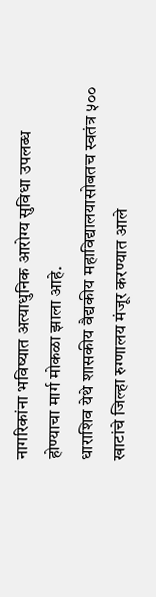नागरिकांना भविष्यात अत्याधुनिक आरोग्य सुविधा उपलब्ध होण्याचा मार्ग मोकळा झाला आहे.
धाराशिव येथे शासकीय वैद्यकीय महाविद्यालयासोबतच स्वतंत्र ५०० खाटांचे जिल्हा रुग्णालय मंजूर करण्यात आले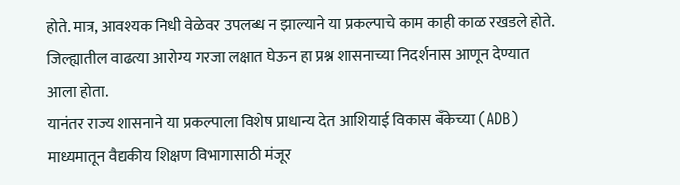होते. मात्र, आवश्यक निधी वेळेवर उपलब्ध न झाल्याने या प्रकल्पाचे काम काही काळ रखडले होते. जिल्ह्यातील वाढत्या आरोग्य गरजा लक्षात घेऊन हा प्रश्न शासनाच्या निदर्शनास आणून देण्यात आला होता.
यानंतर राज्य शासनाने या प्रकल्पाला विशेष प्राधान्य देत आशियाई विकास बँकेच्या (ADB) माध्यमातून वैद्यकीय शिक्षण विभागासाठी मंजूर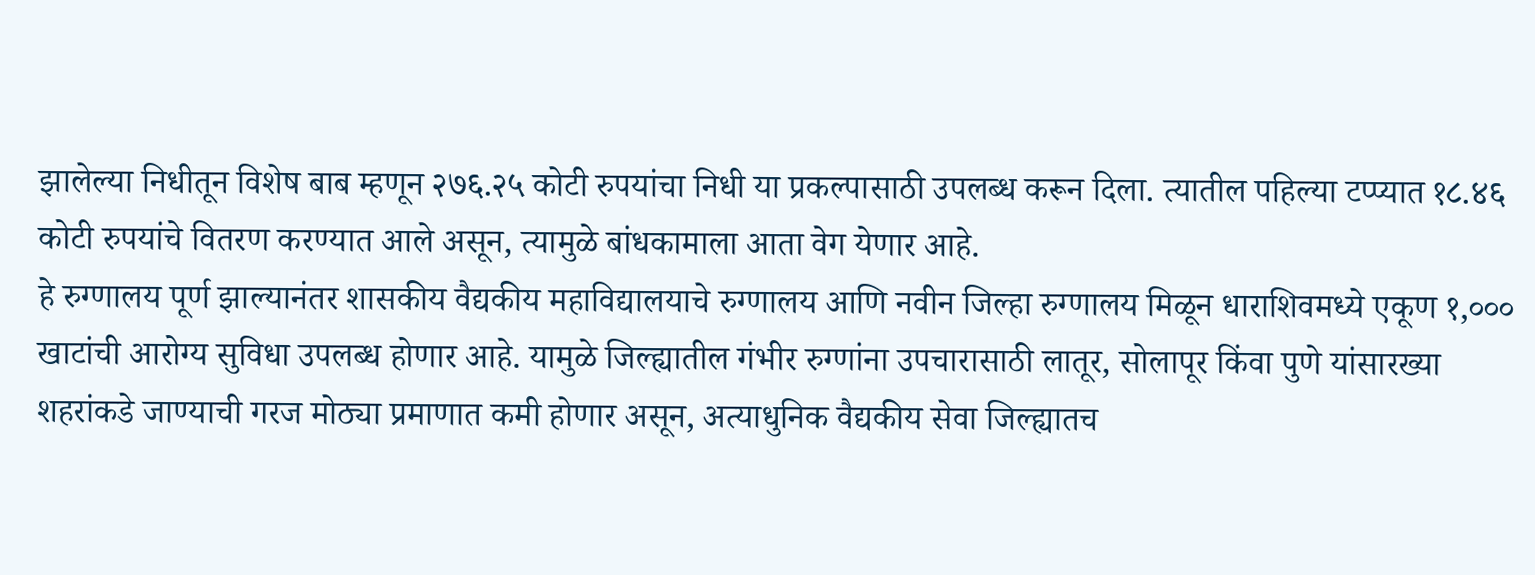झालेल्या निधीतून विशेष बाब म्हणून २७६.२५ कोटी रुपयांचा निधी या प्रकल्पासाठी उपलब्ध करून दिला. त्यातील पहिल्या टप्प्यात १८.४६ कोटी रुपयांचे वितरण करण्यात आले असून, त्यामुळे बांधकामाला आता वेग येणार आहे.
हे रुग्णालय पूर्ण झाल्यानंतर शासकीय वैद्यकीय महाविद्यालयाचे रुग्णालय आणि नवीन जिल्हा रुग्णालय मिळून धाराशिवमध्ये एकूण १,००० खाटांची आरोग्य सुविधा उपलब्ध होणार आहे. यामुळे जिल्ह्यातील गंभीर रुग्णांना उपचारासाठी लातूर, सोलापूर किंवा पुणे यांसारख्या शहरांकडे जाण्याची गरज मोठ्या प्रमाणात कमी होणार असून, अत्याधुनिक वैद्यकीय सेवा जिल्ह्यातच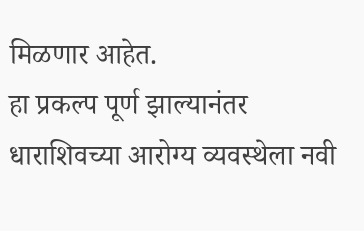मिळणार आहेत.
हा प्रकल्प पूर्ण झाल्यानंतर धाराशिवच्या आरोग्य व्यवस्थेला नवी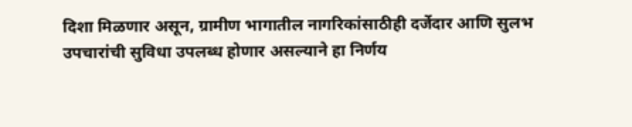दिशा मिळणार असून, ग्रामीण भागातील नागरिकांसाठीही दर्जेदार आणि सुलभ उपचारांची सुविधा उपलब्ध होणार असल्याने हा निर्णय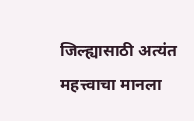जिल्ह्यासाठी अत्यंत महत्त्वाचा मानला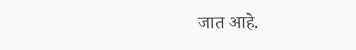जात आहे.